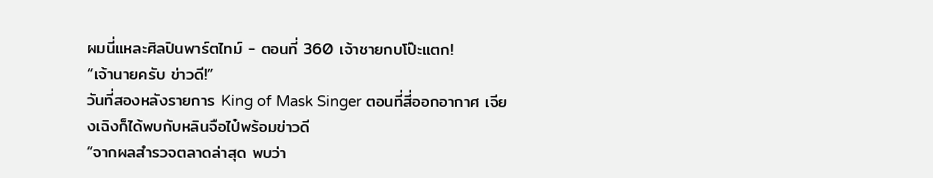ผมนี่แหละศิลปินพาร์ตไทม์ - ตอนที่ 360 เจ้าชายกบโป๊ะแตก!
“เจ้านายครับ ข่าวดี!”
วันที่สองหลังรายการ King of Mask Singer ตอนที่สี่ออกอากาศ เจียงเฉิงก็ได้พบกับหลินจือไป๋พร้อมข่าวดี
“จากผลสำรวจตลาดล่าสุด พบว่า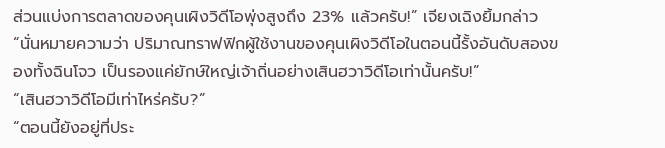ส่วนแบ่งการตลาดของคุนเผิงวิดีโอพุ่งสูงถึง 23% แล้วครับ!” เจียงเฉิงยิ้มกล่าว “นั่นหมายความว่า ปริมาณทราฟฟิกผู้ใช้งานของคุนเผิงวิดีโอในตอนนี้รั้งอันดับสองของทั้งฉินโจว เป็นรองแค่ยักษ์ใหญ่เจ้าถิ่นอย่างเสินฮวาวิดีโอเท่านั้นครับ!”
“เสินฮวาวิดีโอมีเท่าไหร่ครับ?”
“ตอนนี้ยังอยู่ที่ประ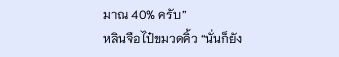มาณ 40% ครับ”
หลินจือไป๋ขมวดคิ้ว “นั่นก็ยัง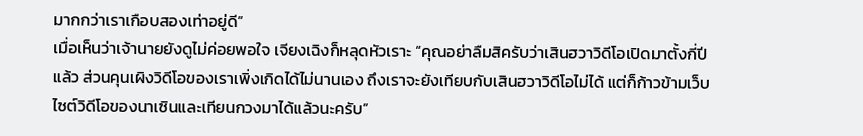มากกว่าเราเกือบสองเท่าอยู่ดี”
เมื่อเห็นว่าเจ้านายยังดูไม่ค่อยพอใจ เจียงเฉิงก็หลุดหัวเราะ “คุณอย่าลืมสิครับว่าเสินฮวาวิดีโอเปิดมาตั้งกี่ปีแล้ว ส่วนคุนเผิงวิดีโอของเราเพิ่งเกิดได้ไม่นานเอง ถึงเราจะยังเทียบกับเสินฮวาวิดีโอไม่ได้ แต่ก็ก้าวข้ามเว็บไซต์วิดีโอของนาเซินและเทียนกวงมาได้แล้วนะครับ”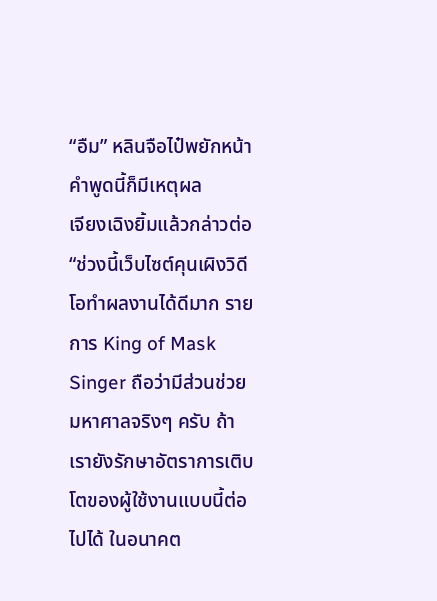“อืม” หลินจือไป๋พยักหน้า คำพูดนี้ก็มีเหตุผล
เจียงเฉิงยิ้มแล้วกล่าวต่อ “ช่วงนี้เว็บไซต์คุนเผิงวิดีโอทำผลงานได้ดีมาก รายการ King of Mask Singer ถือว่ามีส่วนช่วยมหาศาลจริงๆ ครับ ถ้าเรายังรักษาอัตราการเติบโตของผู้ใช้งานแบบนี้ต่อไปได้ ในอนาคต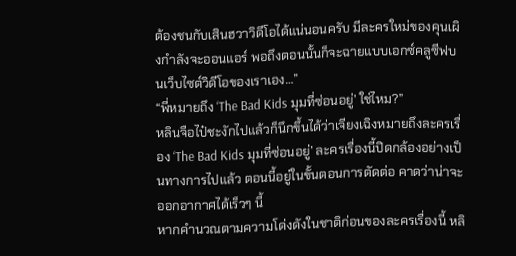ต้องชนกับเสินฮวาวิดีโอได้แน่นอนครับ มีละครใหม่ของคุนเผิงกำลังจะออนแอร์ พอถึงตอนนั้นก็จะฉายแบบเอกซ์คลูซีฟบนเว็บไซต์วิดีโอของเราเอง…”
“พี่หมายถึง ‘The Bad Kids มุมที่ซ่อนอยู่’ ใช่ไหม?”
หลินจือไป๋ชะงักไปแล้วก็นึกขึ้นได้ว่าเจียงเฉิงหมายถึงละครเรื่อง ‘The Bad Kids มุมที่ซ่อนอยู่’ ละครเรื่องนี้ปิดกล้องอย่างเป็นทางการไปแล้ว ตอนนี้อยู่ในขั้นตอนการตัดต่อ คาดว่าน่าจะออกอากาศได้เร็วๆ นี้
หากคำนวณตามความโด่งดังในชาติก่อนของละครเรื่องนี้ หลิ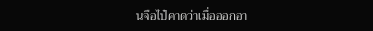นจือไป๋คาดว่าเมื่อออกอา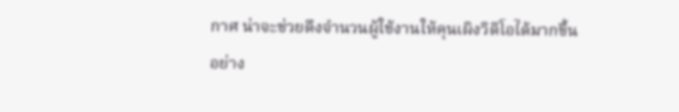กาศ น่าจะช่วยดึงจำนวนผู้ใช้งานให้คุนเผิงวิดีโอได้มากขึ้นอย่าง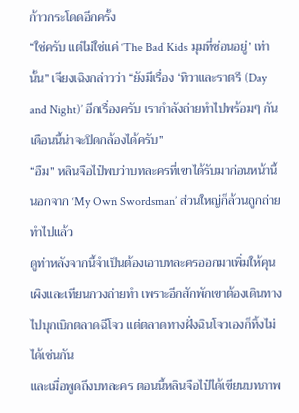ก้าวกระโดดอีกครั้ง
“ใช่ครับ แต่ไม่ใช่แค่ ‘The Bad Kids มุมที่ซ่อนอยู่’ เท่านั้น” เจียงเฉิงกล่าวว่า “ยังมีเรื่อง ‘ทิวาและราตรี (Day and Night)’ อีกเรื่องครับ เรากำลังถ่ายทำไปพร้อมๆ กัน เดือนนี้น่าจะปิดกล้องได้ครับ”
“อืม” หลินจือไป๋พบว่าบทละครที่เขาได้รับมาก่อนหน้านี้นอกจาก ‘My Own Swordsman’ ส่วนใหญ่ก็ล้วนถูกถ่ายทำไปแล้ว
ดูท่าหลังจากนี้จำเป็นต้องเอาบทละครออกมาเพิ่มให้คุนเผิงและเทียนกวงถ่ายทำ เพราะอีกสักพักเขาต้องเดินทางไปบุกเบิกตลาดฉีโจว แต่ตลาดทางฝั่งฉินโจวเองก็ทิ้งไม่ได้เช่นกัน
และเมื่อพูดถึงบทละคร ตอนนี้หลินจือไป๋ได้เขียนบทภาพ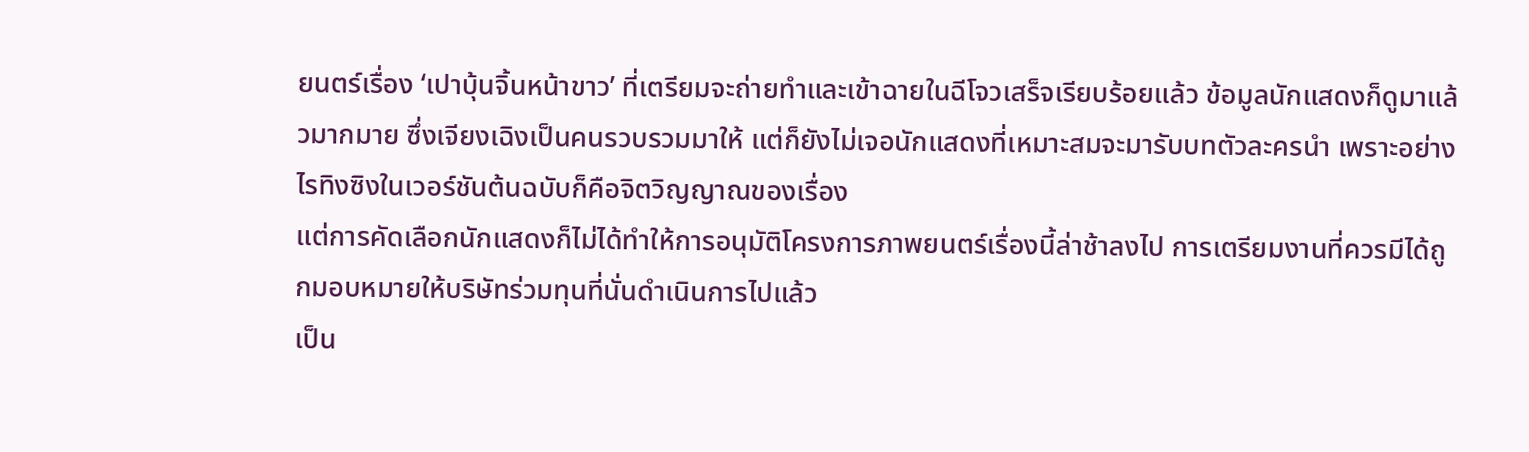ยนตร์เรื่อง ‘เปาบุ้นจิ้นหน้าขาว’ ที่เตรียมจะถ่ายทำและเข้าฉายในฉีโจวเสร็จเรียบร้อยแล้ว ข้อมูลนักแสดงก็ดูมาแล้วมากมาย ซึ่งเจียงเฉิงเป็นคนรวบรวมมาให้ แต่ก็ยังไม่เจอนักแสดงที่เหมาะสมจะมารับบทตัวละครนำ เพราะอย่างไรทิงซิงในเวอร์ชันต้นฉบับก็คือจิตวิญญาณของเรื่อง
แต่การคัดเลือกนักแสดงก็ไม่ได้ทำให้การอนุมัติโครงการภาพยนตร์เรื่องนี้ล่าช้าลงไป การเตรียมงานที่ควรมีได้ถูกมอบหมายให้บริษัทร่วมทุนที่นั่นดำเนินการไปแล้ว
เป็น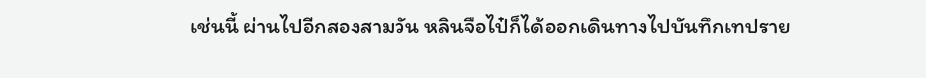เช่นนี้ ผ่านไปอีกสองสามวัน หลินจือไป๋ก็ได้ออกเดินทางไปบันทึกเทปราย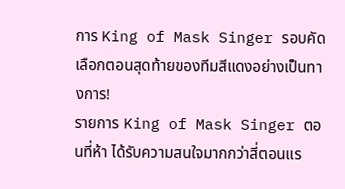การ King of Mask Singer รอบคัดเลือกตอนสุดท้ายของทีมสีแดงอย่างเป็นทางการ!
รายการ King of Mask Singer ตอนที่ห้า ได้รับความสนใจมากกว่าสี่ตอนแร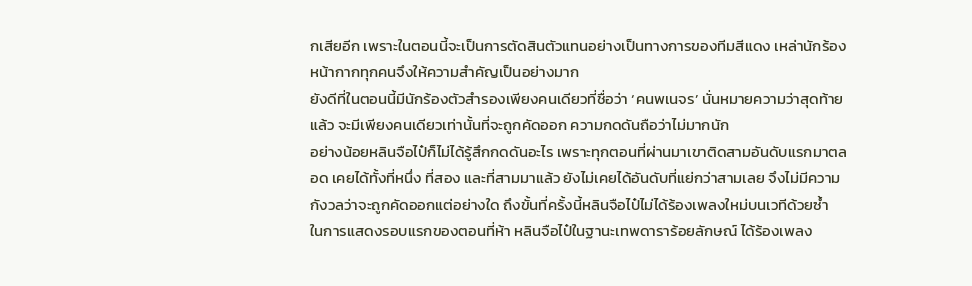กเสียอีก เพราะในตอนนี้จะเป็นการตัดสินตัวแทนอย่างเป็นทางการของทีมสีแดง เหล่านักร้องหน้ากากทุกคนจึงให้ความสำคัญเป็นอย่างมาก
ยังดีที่ในตอนนี้มีนักร้องตัวสำรองเพียงคนเดียวที่ชื่อว่า ‘คนพเนจร’ นั่นหมายความว่าสุดท้ายแล้ว จะมีเพียงคนเดียวเท่านั้นที่จะถูกคัดออก ความกดดันถือว่าไม่มากนัก
อย่างน้อยหลินจือไป๋ก็ไม่ได้รู้สึกกดดันอะไร เพราะทุกตอนที่ผ่านมาเขาติดสามอันดับแรกมาตลอด เคยได้ทั้งที่หนึ่ง ที่สอง และที่สามมาแล้ว ยังไม่เคยได้อันดับที่แย่กว่าสามเลย จึงไม่มีความกังวลว่าจะถูกคัดออกแต่อย่างใด ถึงขั้นที่ครั้งนี้หลินจือไป๋ไม่ได้ร้องเพลงใหม่บนเวทีด้วยซ้ำ
ในการแสดงรอบแรกของตอนที่ห้า หลินจือไป๋ในฐานะเทพดาราร้อยลักษณ์ ได้ร้องเพลง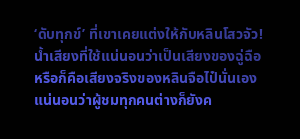‘ดับทุกข์’ ที่เขาเคยแต่งให้กับหลินโสวจัว!
น้ำเสียงที่ใช้แน่นอนว่าเป็นเสียงของฉู่ฉือ หรือก็คือเสียงจริงของหลินจือไป๋นั่นเอง แน่นอนว่าผู้ชมทุกคนต่างก็ยังค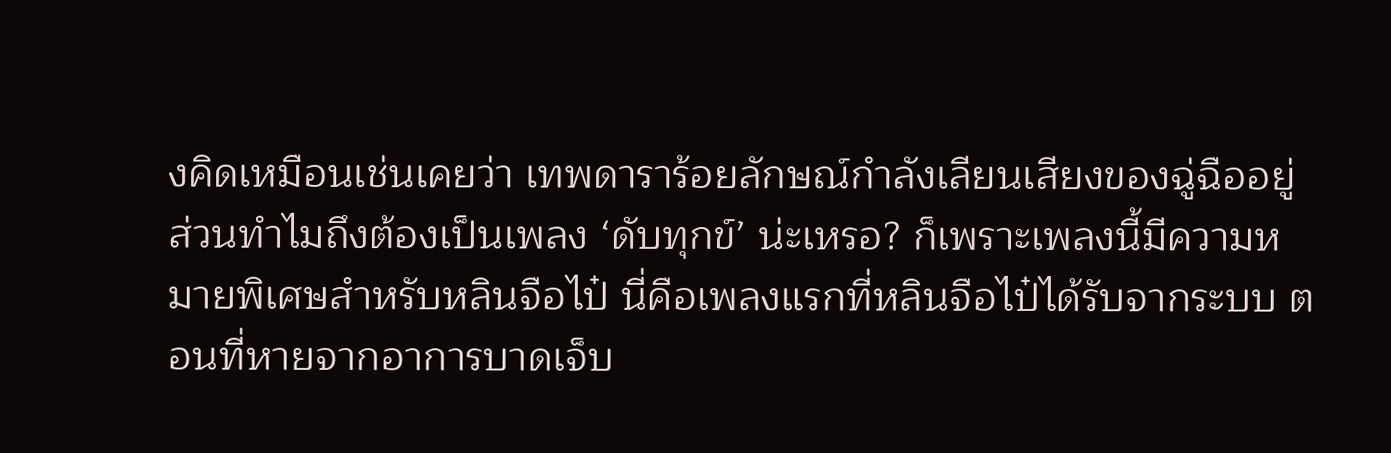งคิดเหมือนเช่นเคยว่า เทพดาราร้อยลักษณ์กำลังเลียนเสียงของฉู่ฉืออยู่
ส่วนทำไมถึงต้องเป็นเพลง ‘ดับทุกข์’ น่ะเหรอ? ก็เพราะเพลงนี้มีความหมายพิเศษสำหรับหลินจือไป๋ นี่คือเพลงแรกที่หลินจือไป๋ได้รับจากระบบ ตอนที่หายจากอาการบาดเจ็บ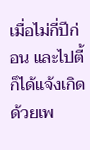เมื่อไม่กี่ปีก่อน และไปตี้ก็ได้แจ้งเกิดด้วยเพ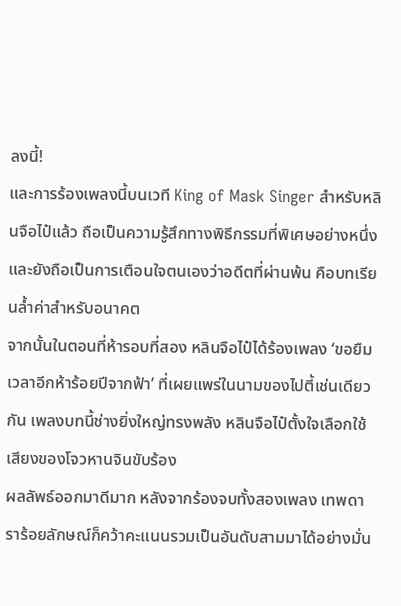ลงนี้!
และการร้องเพลงนี้บนเวที King of Mask Singer สำหรับหลินจือไป๋แล้ว ถือเป็นความรู้สึกทางพิธีกรรมที่พิเศษอย่างหนึ่ง และยังถือเป็นการเตือนใจตนเองว่าอดีตที่ผ่านพ้น คือบทเรียนล้ำค่าสำหรับอนาคต
จากนั้นในตอนที่ห้ารอบที่สอง หลินจือไป๋ได้ร้องเพลง ‘ขอยืมเวลาอีกห้าร้อยปีจากฟ้า’ ที่เผยแพร่ในนามของไปตี้เช่นเดียวกัน เพลงบทนี้ช่างยิ่งใหญ่ทรงพลัง หลินจือไป๋ตั้งใจเลือกใช้เสียงของโจวหานจินขับร้อง
ผลลัพธ์ออกมาดีมาก หลังจากร้องจบทั้งสองเพลง เทพดาราร้อยลักษณ์ก็คว้าคะแนนรวมเป็นอันดับสามมาได้อย่างมั่น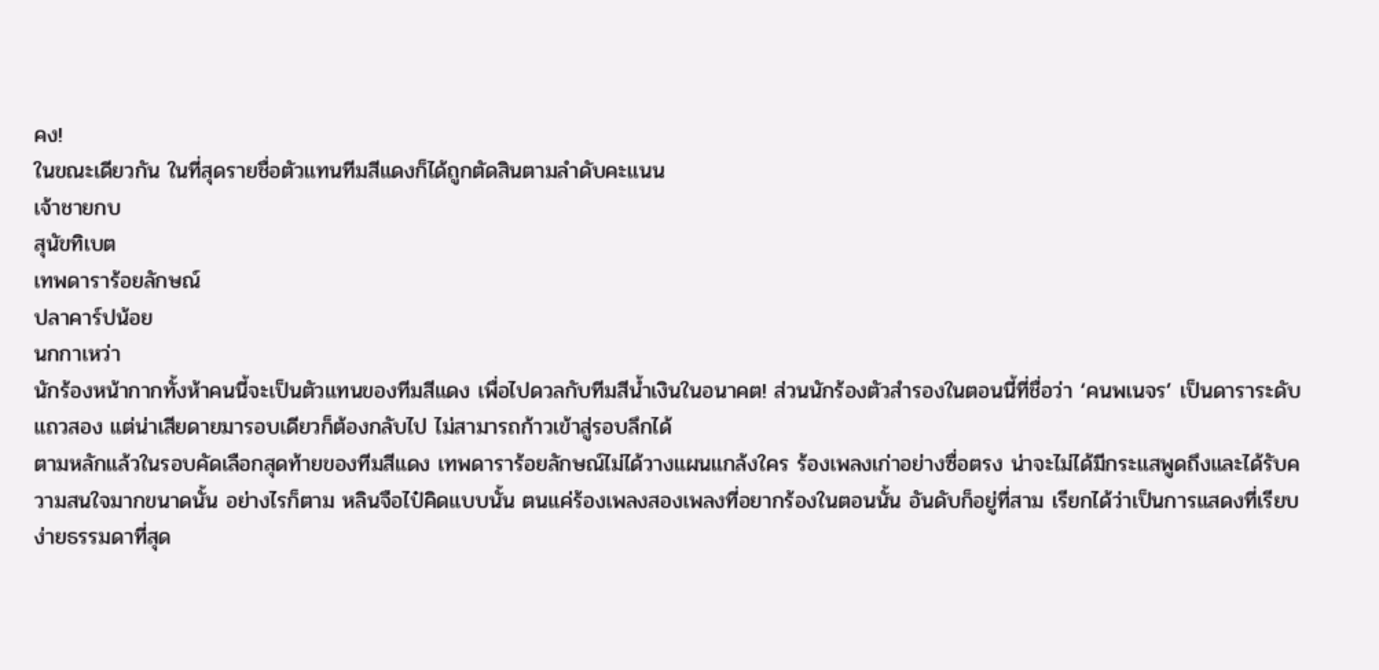คง!
ในขณะเดียวกัน ในที่สุดรายชื่อตัวแทนทีมสีแดงก็ได้ถูกตัดสินตามลำดับคะแนน
เจ้าชายกบ
สุนัขทิเบต
เทพดาราร้อยลักษณ์
ปลาคาร์ปน้อย
นกกาเหว่า
นักร้องหน้ากากทั้งห้าคนนี้จะเป็นตัวแทนของทีมสีแดง เพื่อไปดวลกับทีมสีน้ำเงินในอนาคต! ส่วนนักร้องตัวสำรองในตอนนี้ที่ชื่อว่า ‘คนพเนจร’ เป็นดาราระดับแถวสอง แต่น่าเสียดายมารอบเดียวก็ต้องกลับไป ไม่สามารถก้าวเข้าสู่รอบลึกได้
ตามหลักแล้วในรอบคัดเลือกสุดท้ายของทีมสีแดง เทพดาราร้อยลักษณ์ไม่ได้วางแผนแกล้งใคร ร้องเพลงเก่าอย่างซื่อตรง น่าจะไม่ได้มีกระแสพูดถึงและได้รับความสนใจมากขนาดนั้น อย่างไรก็ตาม หลินจือไป๋คิดแบบนั้น ตนแค่ร้องเพลงสองเพลงที่อยากร้องในตอนนั้น อันดับก็อยู่ที่สาม เรียกได้ว่าเป็นการแสดงที่เรียบง่ายธรรมดาที่สุด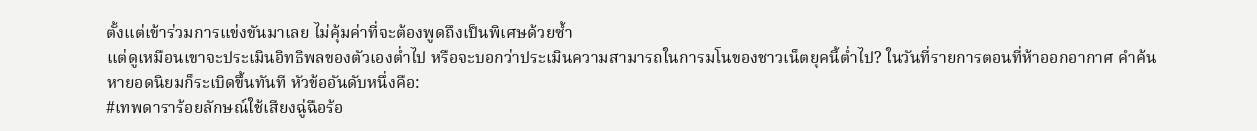ตั้งแต่เข้าร่วมการแข่งขันมาเลย ไม่คุ้มค่าที่จะต้องพูดถึงเป็นพิเศษด้วยซ้ำ
แต่ดูเหมือนเขาจะประเมินอิทธิพลของตัวเองต่ำไป หรือจะบอกว่าประเมินความสามารถในการมโนของชาวเน็ตยุคนี้ต่ำไป? ในวันที่รายการตอนที่ห้าออกอากาศ คำค้นหายอดนิยมก็ระเบิดขึ้นทันที หัวข้ออันดับหนึ่งคือ:
#เทพดาราร้อยลักษณ์ใช้เสียงฉู่ฉือร้อ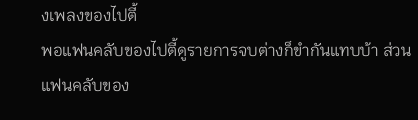งเพลงของไปตี้
พอแฟนคลับของไปตี้ดูรายการจบต่างก็ขำกันแทบบ้า ส่วนแฟนคลับของ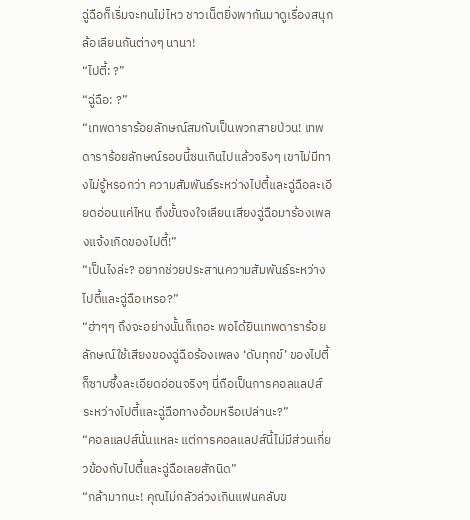ฉู่ฉือก็เริ่มจะทนไม่ไหว ชาวเน็ตยิ่งพากันมาดูเรื่องสนุก ล้อเลียนกันต่างๆ นานา!
“ไปตี้: ?”
“ฉู่ฉือ: ?”
“เทพดาราร้อยลักษณ์สมกับเป็นพวกสายป่วน! เทพดาราร้อยลักษณ์รอบนี้ซนเกินไปแล้วจริงๆ เขาไม่มีทางไม่รู้หรอกว่า ความสัมพันธ์ระหว่างไปตี้และฉู่ฉือละเอียดอ่อนแค่ไหน ถึงขั้นจงใจเลียนเสียงฉู่ฉือมาร้องเพลงแจ้งเกิดของไปตี้!”
“เป็นไงล่ะ? อยากช่วยประสานความสัมพันธ์ระหว่างไปตี้และฉู่ฉือเหรอ?”
“ฮ่าๆๆ ถึงจะอย่างนั้นก็เถอะ พอได้ยินเทพดาราร้อยลักษณ์ใช้เสียงของฉู่ฉือร้องเพลง ‘ดับทุกข์’ ของไปตี้ ก็ซาบซึ้งละเอียดอ่อนจริงๆ นี่ถือเป็นการคอลแลปส์ระหว่างไปตี้และฉู่ฉือทางอ้อมหรือเปล่านะ?”
“คอลแลปส์นั่นแหละ แต่การคอลแลปส์นี้ไม่มีส่วนเกี่ยวข้องกับไปตี้และฉู่ฉือเลยสักนิด”
“กล้ามากนะ! คุณไม่กลัวล่วงเกินแฟนคลับข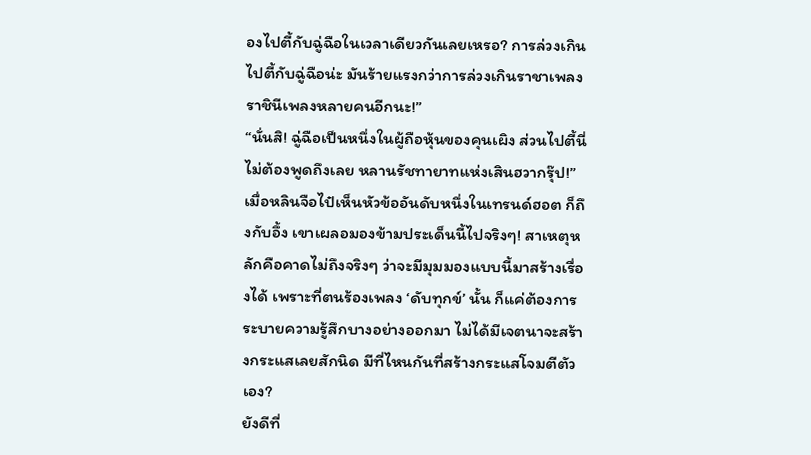องไปตี้กับฉู่ฉือในเวลาเดียวกันเลยเหรอ? การล่วงเกินไปตี้กับฉู่ฉือน่ะ มันร้ายแรงกว่าการล่วงเกินราชาเพลงราชินีเพลงหลายคนอีกนะ!”
“นั่นสิ! ฉู่ฉือเป็นหนึ่งในผู้ถือหุ้นของคุนเผิง ส่วนไปตี้นี่ไม่ต้องพูดถึงเลย หลานรัชทายาทแห่งเสินฮวากรุ๊ป!”
เมื่อหลินจือไป๋เห็นหัวข้ออันดับหนึ่งในเทรนด์ฮอต ก็ถึงกับอึ้ง เขาเผลอมองข้ามประเด็นนี้ไปจริงๆ! สาเหตุหลักคือคาดไม่ถึงจริงๆ ว่าจะมีมุมมองแบบนี้มาสร้างเรื่องได้ เพราะที่ตนร้องเพลง ‘ดับทุกข์’ นั้น ก็แค่ต้องการระบายความรู้สึกบางอย่างออกมา ไม่ได้มีเจตนาจะสร้างกระแสเลยสักนิด มีที่ไหนกันที่สร้างกระแสโจมตีตัวเอง?
ยังดีที่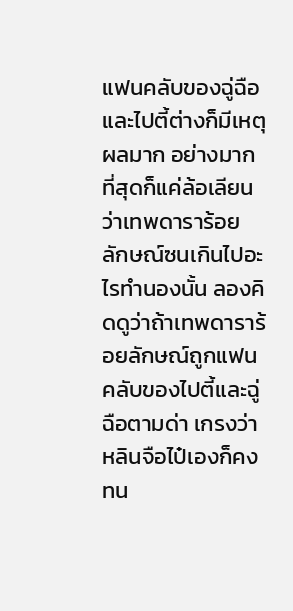แฟนคลับของฉู่ฉือและไปตี้ต่างก็มีเหตุผลมาก อย่างมากที่สุดก็แค่ล้อเลียนว่าเทพดาราร้อยลักษณ์ซนเกินไปอะไรทำนองนั้น ลองคิดดูว่าถ้าเทพดาราร้อยลักษณ์ถูกแฟนคลับของไปตี้และฉู่ฉือตามด่า เกรงว่าหลินจือไป๋เองก็คงทน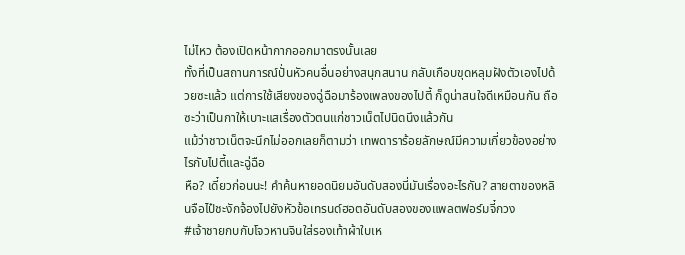ไม่ไหว ต้องเปิดหน้ากากออกมาตรงนั้นเลย
ทั้งที่เป็นสถานการณ์ปั่นหัวคนอื่นอย่างสนุกสนาน กลับเกือบขุดหลุมฝังตัวเองไปด้วยซะแล้ว แต่การใช้เสียงของฉู่ฉือมาร้องเพลงของไปตี้ ก็ดูน่าสนใจดีเหมือนกัน ถือซะว่าเป็นกาให้เบาะแสเรื่องตัวตนแก่ชาวเน็ตไปนิดนึงแล้วกัน
แม้ว่าชาวเน็ตจะนึกไม่ออกเลยก็ตามว่า เทพดาราร้อยลักษณ์มีความเกี่ยวข้องอย่างไรกับไปตี้และฉู่ฉือ
หือ? เดี๋ยวก่อนนะ! คำค้นหายอดนิยมอันดับสองนี่มันเรื่องอะไรกัน? สายตาของหลินจือไป๋ชะงักจ้องไปยังหัวข้อเทรนด์ฮอตอันดับสองของแพลตฟอร์มจี๋กวง
#เจ้าชายกบกับโจวหานจินใส่รองเท้าผ้าใบเห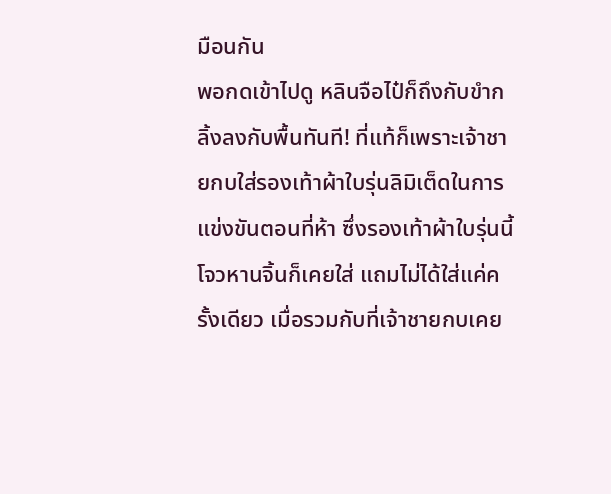มือนกัน
พอกดเข้าไปดู หลินจือไป๋ก็ถึงกับขำกลิ้งลงกับพื้นทันที! ที่แท้ก็เพราะเจ้าชายกบใส่รองเท้าผ้าใบรุ่นลิมิเต็ดในการแข่งขันตอนที่ห้า ซึ่งรองเท้าผ้าใบรุ่นนี้โจวหานจิ้นก็เคยใส่ แถมไม่ได้ใส่แค่ครั้งเดียว เมื่อรวมกับที่เจ้าชายกบเคย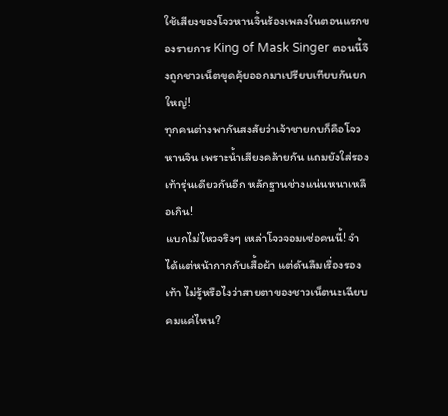ใช้เสียงของโจวหานจิ้นร้องเพลงในตอนแรกของรายการ King of Mask Singer ตอนนี้จึงถูกชาวเน็ตขุดคุ้ยออกมาเปรียบเทียบกันยกใหญ่!
ทุกคนต่างพากันสงสัยว่าเจ้าชายกบก็คือโจวหานจิน เพราะน้ำเสียงคล้ายกัน แถมยังใส่รองเท้ารุ่นเดียวกันอีก หลักฐานช่างแน่นหนาเหลือเกิน!
แบกไม่ไหวจริงๆ เหล่าโจวจอมเซ่อคนนี้! จำได้แต่หน้ากากกับเสื้อผ้า แต่ดันลืมเรื่องรองเท้า ไม่รู้หรือไงว่าสายตาของชาวเน็ตนะเฉียบคมแค่ไหน?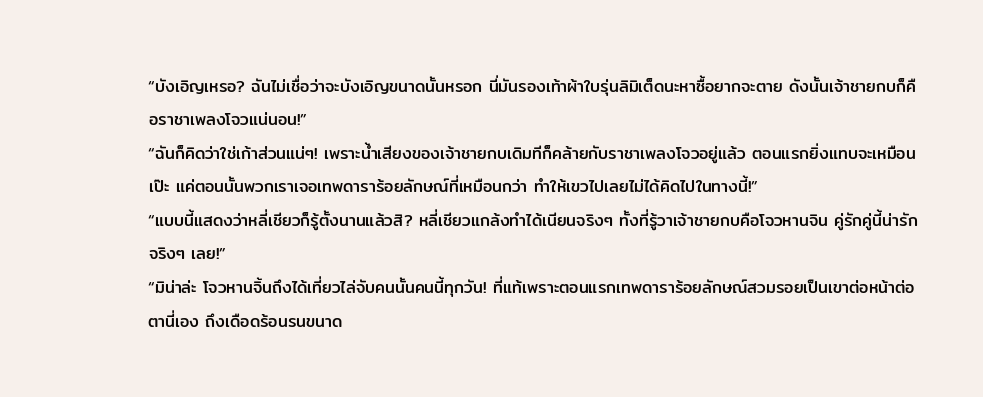“บังเอิญเหรอ? ฉันไม่เชื่อว่าจะบังเอิญขนาดนั้นหรอก นี่มันรองเท้าผ้าใบรุ่นลิมิเต็ดนะหาซื้อยากจะตาย ดังนั้นเจ้าชายกบก็คือราชาเพลงโจวแน่นอน!”
“ฉันก็คิดว่าใช่เก้าส่วนแน่ๆ! เพราะน้ำเสียงของเจ้าชายกบเดิมทีก็คล้ายกับราชาเพลงโจวอยู่แล้ว ตอนแรกยิ่งแทบจะเหมือนเป๊ะ แค่ตอนนั้นพวกเราเจอเทพดาราร้อยลักษณ์ที่เหมือนกว่า ทำให้เขวไปเลยไม่ได้คิดไปในทางนี้!”
“แบบนี้แสดงว่าหลี่เชียวก็รู้ตั้งนานแล้วสิ? หลี่เชียวแกล้งทำได้เนียนจริงๆ ทั้งที่รู้วาเจ้าชายกบคือโจวหานจิน คู่รักคู่นี้น่ารักจริงๆ เลย!”
“มิน่าล่ะ โจวหานจิ้นถึงได้เที่ยวไล่จับคนนั้นคนนี้ทุกวัน! ที่แท้เพราะตอนแรกเทพดาราร้อยลักษณ์สวมรอยเป็นเขาต่อหน้าต่อตานี่เอง ถึงเดือดร้อนรนขนาด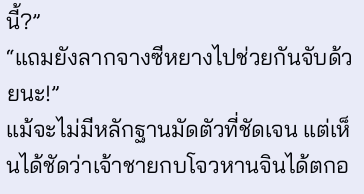นี้?”
“แถมยังลากจางซีหยางไปช่วยกันจับด้วยนะ!”
แม้จะไม่มีหลักฐานมัดตัวที่ชัดเจน แต่เห็นได้ชัดว่าเจ้าชายกบโจวหานจินได้ตกอ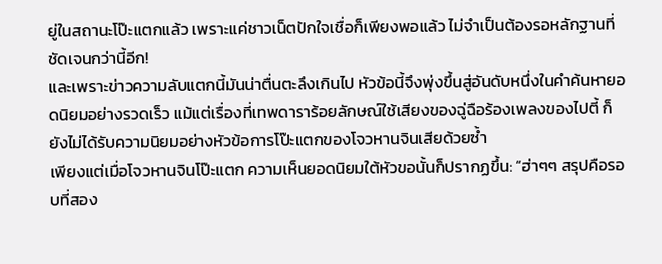ยู่ในสถานะโป๊ะแตกแล้ว เพราะแค่ชาวเน็ตปักใจเชื่อก็เพียงพอแล้ว ไม่จำเป็นต้องรอหลักฐานที่ชัดเจนกว่านี้อีก!
และเพราะข่าวความลับแตกนี้มันน่าตื่นตะลึงเกินไป หัวข้อนี้จึงพุ่งขึ้นสู่อันดับหนึ่งในคำค้นหายอดนิยมอย่างรวดเร็ว แม้แต่เรื่องที่เทพดาราร้อยลักษณ์ใช้เสียงของฉู่ฉือร้องเพลงของไปตี้ ก็ยังไม่ได้รับความนิยมอย่างหัวข้อการโป๊ะแตกของโจวหานจินเสียด้วยซ้ำ
เพียงแต่เมื่อโจวหานจินโป๊ะแตก ความเห็นยอดนิยมใต้หัวขอนั้นก็ปรากฏขึ้น: “ฮ่าๆๆ สรุปคือรอบที่สอง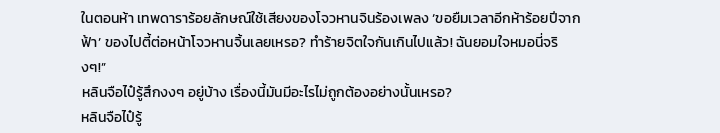ในตอนห้า เทพดาราร้อยลักษณ์ใช้เสียงของโจวหานจินร้องเพลง ‘ขอยืมเวลาอีกห้าร้อยปีจากฟ้า’ ของไปตี้ต่อหน้าโจวหานจิ้นเลยเหรอ? ทำร้ายจิตใจกันเกินไปแล้ว! ฉันยอมใจหมอนี่จริงๆ!”
หลินจือไป๋รู้สึกงงๆ อยู่บ้าง เรื่องนี้มันมีอะไรไม่ถูกต้องอย่างนั้นเหรอ?
หลินจือไป๋รู้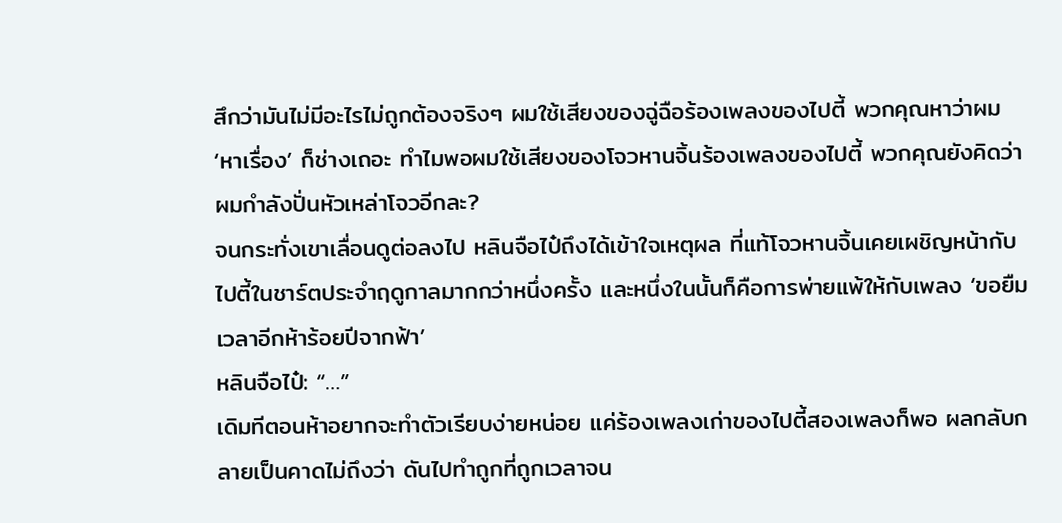สึกว่ามันไม่มีอะไรไม่ถูกต้องจริงๆ ผมใช้เสียงของฉู่ฉือร้องเพลงของไปตี้ พวกคุณหาว่าผม ‘หาเรื่อง’ ก็ช่างเถอะ ทำไมพอผมใช้เสียงของโจวหานจิ้นร้องเพลงของไปตี้ พวกคุณยังคิดว่าผมกำลังปั่นหัวเหล่าโจวอีกละ?
จนกระทั่งเขาเลื่อนดูต่อลงไป หลินจือไป๋ถึงได้เข้าใจเหตุผล ที่แท้โจวหานจิ้นเคยเผชิญหน้ากับไปตี้ในชาร์ตประจำฤดูกาลมากกว่าหนึ่งครั้ง และหนึ่งในนั้นก็คือการพ่ายแพ้ให้กับเพลง ‘ขอยืมเวลาอีกห้าร้อยปีจากฟ้า’
หลินจือไป๋: “…”
เดิมทีตอนห้าอยากจะทำตัวเรียบง่ายหน่อย แค่ร้องเพลงเก่าของไปตี้สองเพลงก็พอ ผลกลับกลายเป็นคาดไม่ถึงว่า ดันไปทำถูกที่ถูกเวลาจน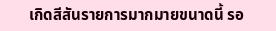เกิดสีสันรายการมากมายขนาดนี้ รอ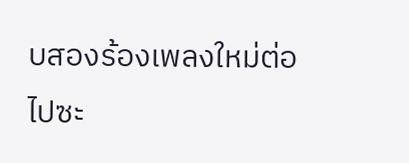บสองร้องเพลงใหม่ต่อไปซะ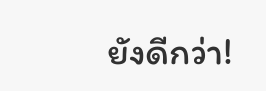ยังดีกว่า!